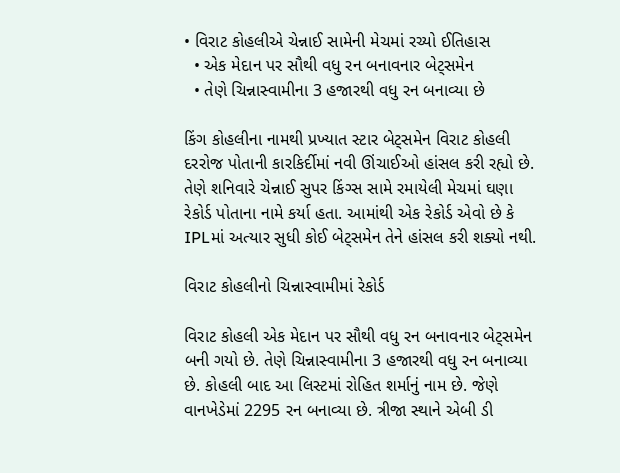• વિરાટ કોહલીએ ચેન્નાઈ સામેની મેચમાં રચ્યો ઈતિહાસ
  • એક મેદાન પર સૌથી વધુ રન બનાવનાર બેટ્સમેન
  • તેણે ચિન્નાસ્વામીના 3 હજારથી વધુ રન બનાવ્યા છે

કિંગ કોહલીના નામથી પ્રખ્યાત સ્ટાર બેટ્સમેન વિરાટ કોહલી દરરોજ પોતાની કારકિર્દીમાં નવી ઊંચાઈઓ હાંસલ કરી રહ્યો છે. તેણે શનિવારે ચેન્નાઈ સુપર કિંગ્સ સામે રમાયેલી મેચમાં ઘણા રેકોર્ડ પોતાના નામે કર્યા હતા. આમાંથી એક રેકોર્ડ એવો છે કે IPLમાં અત્યાર સુધી કોઈ બેટ્સમેન તેને હાંસલ કરી શક્યો નથી.

વિરાટ કોહલીનો ચિન્નાસ્વામીમાં રેકોર્ડ

વિરાટ કોહલી એક મેદાન પર સૌથી વધુ રન બનાવનાર બેટ્સમેન બની ગયો છે. તેણે ચિન્નાસ્વામીના 3 હજારથી વધુ રન બનાવ્યા છે. કોહલી બાદ આ લિસ્ટમાં રોહિત શર્માનું નામ છે. જેણે વાનખેડેમાં 2295 રન બનાવ્યા છે. ત્રીજા સ્થાને એબી ડી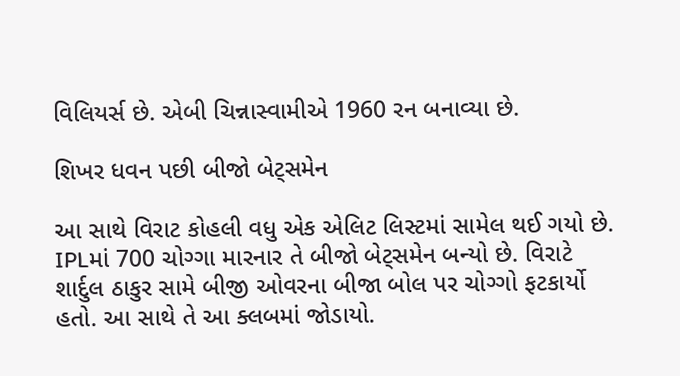વિલિયર્સ છે. એબી ચિન્નાસ્વામીએ 1960 રન બનાવ્યા છે.

શિખર ધવન પછી બીજો બેટ્સમેન

આ સાથે વિરાટ કોહલી વધુ એક એલિટ લિસ્ટમાં સામેલ થઈ ગયો છે. IPLમાં 700 ચોગ્ગા મારનાર તે બીજો બેટ્સમેન બન્યો છે. વિરાટે શાર્દુલ ઠાકુર સામે બીજી ઓવરના બીજા બોલ પર ચોગ્ગો ફટકાર્યો હતો. આ સાથે તે આ ક્લબમાં જોડાયો.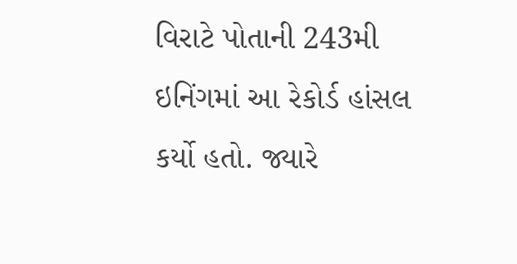વિરાટે પોતાની 243મી ઇનિંગમાં આ રેકોર્ડ હાંસલ કર્યો હતો. જ્યારે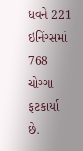ધવને 221 ઇનિંગ્સમાં 768 ચોગ્ગા ફટકાર્યા છે.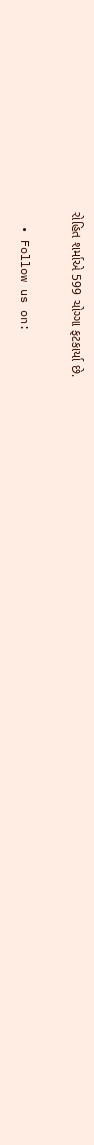રોહિત શર્માએ 599 ચોગ્ગા ફટકાર્યા છે.

  • Follow us on: